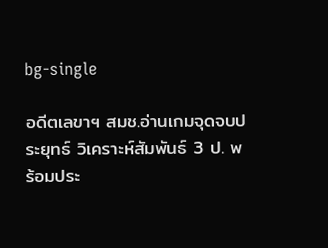bg-single

อดีตเลขาฯ สมช.อ่านเกมจุดจบประยุทธ์ วิเคราะห์สัมพันธ์ 3 ป. พร้อมประ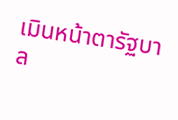เมินหน้าตารัฐบาล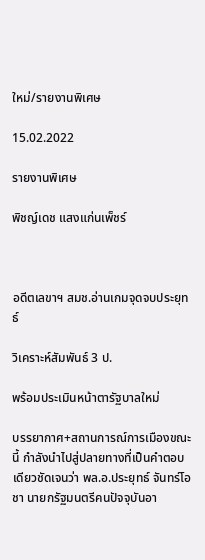ใหม่/รายงานพิเศษ

15.02.2022

รายงานพิเศษ

พิชญ์เดช แสงแก่นเพ็ชร์



อดีตเลขาฯ สมช.อ่านเกมจุดจบประยุทธ์

วิเคราะห์สัมพันธ์ 3 ป.

พร้อมประเมินหน้าตารัฐบาลใหม่

บรรยากาศ+สถานการณ์การเมืองขณะนี้ กำลังนำไปสู่ปลายทางที่เป็นคำตอบเดียวชัดเจนว่า พล.อ.ประยุทธ์ จันทร์โอชา นายกรัฐมนตรีคนปัจจุบันอา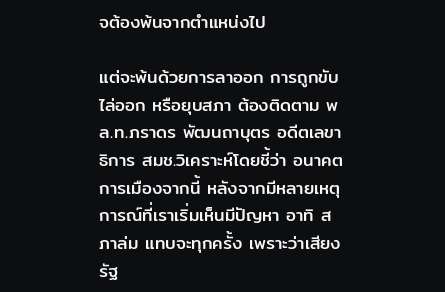จต้องพ้นจากตำแหน่งไป

แต่จะพ้นด้วยการลาออก การถูกขับไล่ออก หรือยุบสภา ต้องติดตาม พล.ท.ภราดร พัฒนถาบุตร อดีตเลขาธิการ สมช.วิเคราะห์โดยชี้ว่า อนาคตการเมืองจากนี้ หลังจากมีหลายเหตุการณ์ที่เราเริ่มเห็นมีปัญหา อาทิ สภาล่ม แทบจะทุกครั้ง เพราะว่าเสียงรัฐ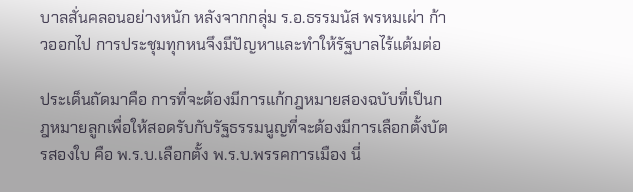บาลสั่นคลอนอย่างหนัก หลังจากกลุ่ม ร.อ.ธรรมนัส พรหมเผ่า ก้าวออกไป การประชุมทุกหนจึงมีปัญหาและทำให้รัฐบาลไร้แต้มต่อ

ประเด็นถัดมาคือ การที่จะต้องมีการแก้กฎหมายสองฉบับที่เป็นกฎหมายลูกเพื่อให้สอดรับกับรัฐธรรมนูญที่จะต้องมีการเลือกตั้งบัตรสองใบ คือ พ.ร.บ.เลือกตั้ง พ.ร.บ.พรรคการเมือง นี่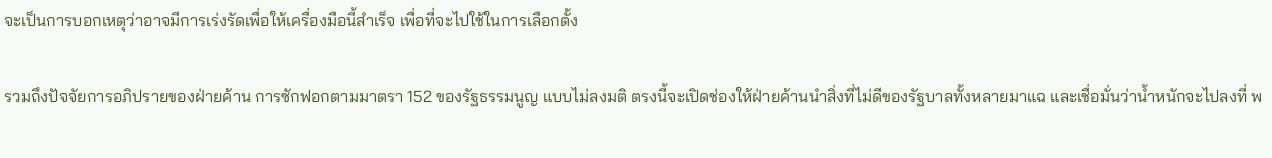จะเป็นการบอกเหตุว่าอาจมีการเร่งรัดเพื่อให้เครื่องมือนี้สำเร็จ เพื่อที่จะไปใช้ในการเลือกตั้ง

รวมถึงปัจจัยการอภิปรายของฝ่ายค้าน การซักฟอกตามมาตรา 152 ของรัฐธรรมนูญ แบบไม่ลงมติ ตรงนี้จะเปิดช่องให้ฝ่ายค้านนำสิ่งที่ไม่ดีของรัฐบาลทั้งหลายมาแฉ และเชื่อมั่นว่าน้ำหนักจะไปลงที่ พ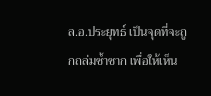ล.อ.ประยุทธ์ เป็นจุดที่จะถูกถล่มซ้ำซาก เพื่อให้เห็น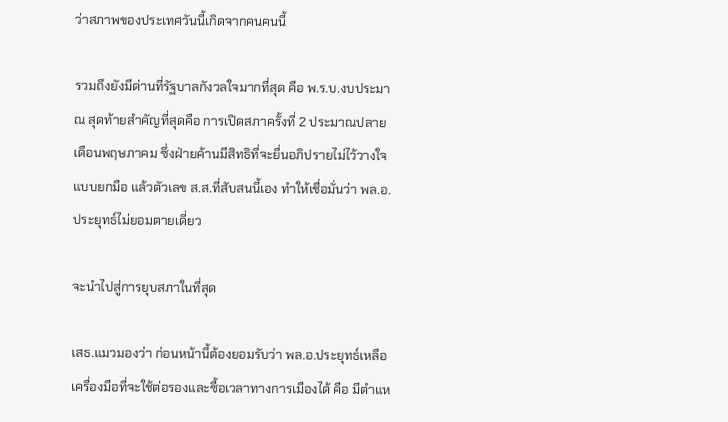ว่าสภาพของประเทศวันนี้เกิดจากคนคนนี้

รวมถึงยังมีด่านที่รัฐบาลกังวลใจมากที่สุด คือ พ.ร.บ.งบประมาณ สุดท้ายสำคัญที่สุดคือ การเปิดสภาครั้งที่ 2 ประมาณปลายเดือนพฤษภาคม ซึ่งฝ่ายค้านมีสิทธิที่จะยื่นอภิปรายไม่ไว้วางใจแบบยกมือ แล้วตัวเลข ส.ส.ที่สับสนนี้เอง ทำให้เชื่อมั่นว่า พล.อ.ประยุทธ์ไม่ยอมตายเดี่ยว

จะนำไปสู่การยุบสภาในที่สุด

เสธ.แมวมองว่า ก่อนหน้านี้ต้องยอมรับว่า พล.อ.ประยุทธ์เหลือเครื่องมือที่จะใช้ต่อรองและซื้อเวลาทางการเมืองได้ คือ มีตำแห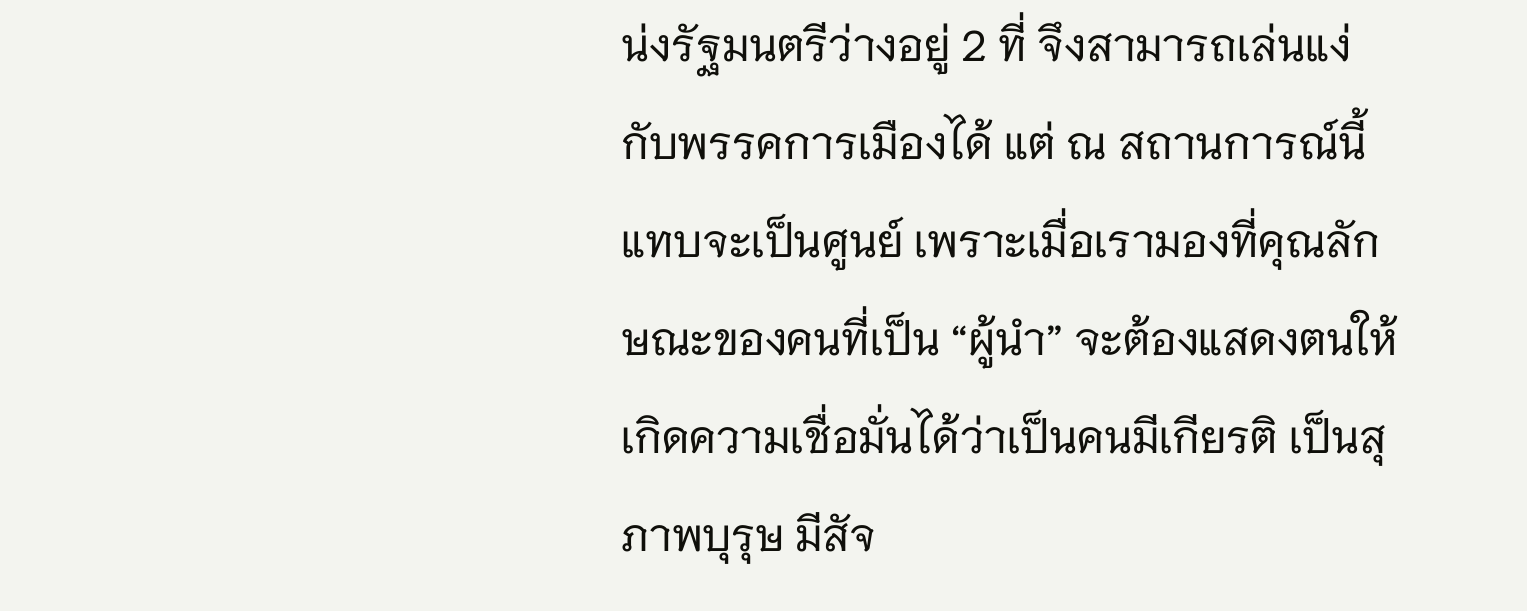น่งรัฐมนตรีว่างอยู่ 2 ที่ จึงสามารถเล่นแง่กับพรรคการเมืองได้ แต่ ณ สถานการณ์นี้แทบจะเป็นศูนย์ เพราะเมื่อเรามองที่คุณลักษณะของคนที่เป็น “ผู้นำ” จะต้องแสดงตนให้เกิดความเชื่อมั่นได้ว่าเป็นคนมีเกียรติ เป็นสุภาพบุรุษ มีสัจ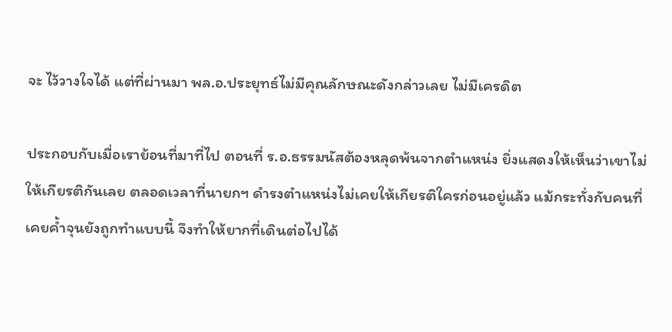จะ ไว้วางใจได้ แต่ที่ผ่านมา พล.อ.ประยุทธ์ไม่มีคุณลักษณะดังกล่าวเลย ไม่มีเครดิต

ประกอบกับเมื่อเราย้อนที่มาที่ไป ตอนที่ ร.อ.ธรรมนัสต้องหลุดพ้นจากตำแหน่ง ยิ่งแสดงให้เห็นว่าเขาไม่ให้เกียรติกันเลย ตลอดเวลาที่นายกฯ ดำรงตำแหน่งไม่เคยให้เกียรติใครก่อนอยู่แล้ว แม้กระทั่งกับคนที่เคยค้ำจุนยังถูกทำแบบนี้ จึงทำให้ยากที่เดินต่อไปได้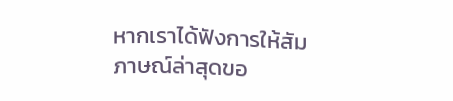หากเราได้ฟังการให้สัมภาษณ์ล่าสุดขอ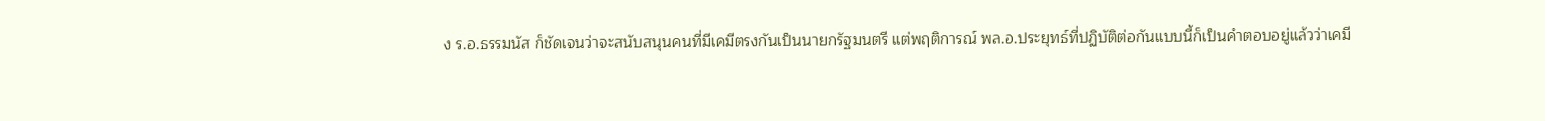ง ร.อ.ธรรมนัส ก็ชัดเจนว่าจะสนับสนุนคนที่มีเคมีตรงกันเป็นนายกรัฐมนตรี แต่พฤติการณ์ พล.อ.ประยุทธ์ที่ปฏิบัติต่อกันแบบนี้ก็เป็นคำตอบอยู่แล้วว่าเคมี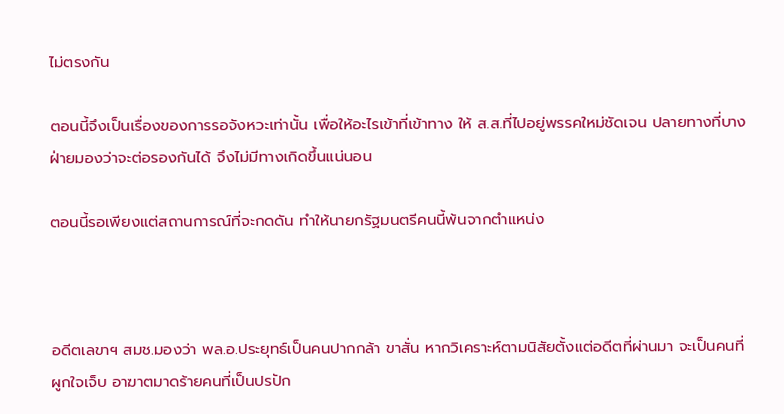ไม่ตรงกัน

ตอนนี้จึงเป็นเรื่องของการรอจังหวะเท่านั้น เพื่อให้อะไรเข้าที่เข้าทาง ให้ ส.ส.ที่ไปอยู่พรรคใหม่ชัดเจน ปลายทางที่บางฝ่ายมองว่าจะต่อรองกันได้ จึงไม่มีทางเกิดขึ้นแน่นอน

ตอนนี้รอเพียงแต่สถานการณ์ที่จะกดดัน ทำให้นายกรัฐมนตรีคนนี้พ้นจากตำแหน่ง



อดีตเลขาฯ สมช.มองว่า พล.อ.ประยุทธ์เป็นคนปากกล้า ขาสั่น หากวิเคราะห์ตามนิสัยตั้งแต่อดีตที่ผ่านมา จะเป็นคนที่ผูกใจเจ็บ อาฆาตมาดร้ายคนที่เป็นปรปัก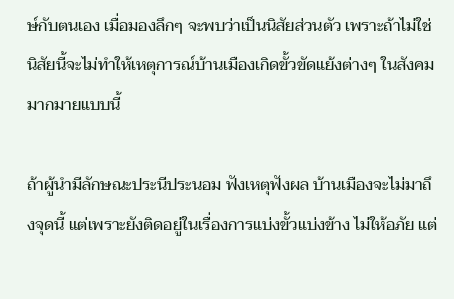ษ์กับตนเอง เมื่อมองลึกๆ จะพบว่าเป็นนิสัยส่วนตัว เพราะถ้าไม่ใช่นิสัยนี้จะไม่ทำให้เหตุการณ์บ้านเมืองเกิดขั้วขัดแย้งต่างๆ ในสังคมมากมายแบบนี้

ถ้าผู้นำมีลักษณะประนีประนอม ฟังเหตุฟังผล บ้านเมืองจะไม่มาถึงจุดนี้ แต่เพราะยังติดอยู่ในเรื่องการแบ่งขั้วแบ่งข้าง ไม่ให้อภัย แต่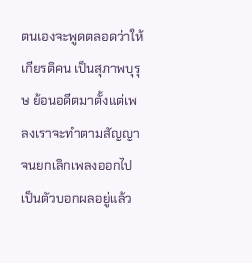ตนเองจะพูดตลอดว่าให้เกียรติคน เป็นสุภาพบุรุษ ย้อนอดีตมาตั้งแต่เพลงเราจะทำตามสัญญาจนยกเลิกเพลงออกไปเป็นตัวบอกผลอยู่แล้ว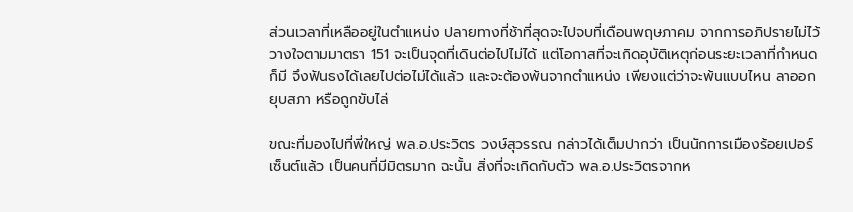ส่วนเวลาที่เหลืออยู่ในตำแหน่ง ปลายทางที่ช้าที่สุดจะไปจบที่เดือนพฤษภาคม จากการอภิปรายไม่ไว้วางใจตามมาตรา 151 จะเป็นจุดที่เดินต่อไปไม่ได้ แต่โอกาสที่จะเกิดอุบัติเหตุก่อนระยะเวลาที่กำหนดก็มี จึงฟันธงได้เลยไปต่อไม่ได้แล้ว และจะต้องพ้นจากตำแหน่ง เพียงแต่ว่าจะพ้นแบบไหน ลาออก ยุบสภา หรือถูกขับไล่

ขณะที่มองไปที่พี่ใหญ่ พล.อ.ประวิตร วงษ์สุวรรณ กล่าวได้เต็มปากว่า เป็นนักการเมืองร้อยเปอร์เซ็นต์แล้ว เป็นคนที่มีมิตรมาก ฉะนั้น สิ่งที่จะเกิดกับตัว พล.อ.ประวิตรจากห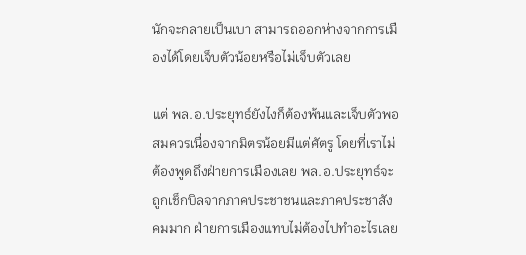นักจะกลายเป็นเบา สามารถออกห่างจากการเมืองได้โดยเจ็บตัวน้อยหรือไม่เจ็บตัวเลย

แต่ พล.อ.ประยุทธ์ยังไงก็ต้องพ้นและเจ็บตัวพอสมควรเนื่องจากมิตรน้อยมีแต่ศัตรู โดยที่เราไม่ต้องพูดถึงฝ่ายการเมืองเลย พล.อ.ประยุทธ์จะถูกเช็กบิลจากภาคประชาชนและภาคประชาสังคมมาก ฝ่ายการเมืองแทบไม่ต้องไปทำอะไรเลย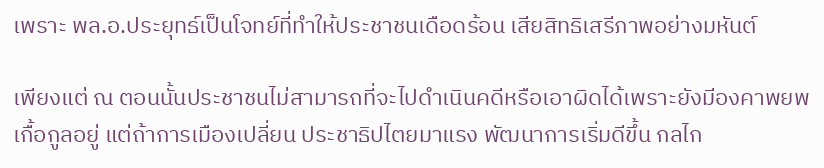เพราะ พล.อ.ประยุทธ์เป็นโจทย์ที่ทำให้ประชาชนเดือดร้อน เสียสิทธิเสรีภาพอย่างมหันต์

เพียงแต่ ณ ตอนนั้นประชาชนไม่สามารถที่จะไปดำเนินคดีหรือเอาผิดได้เพราะยังมีองคาพยพเกื้อกูลอยู่ แต่ถ้าการเมืองเปลี่ยน ประชาธิปไตยมาแรง พัฒนาการเริ่มดีขึ้น กลไก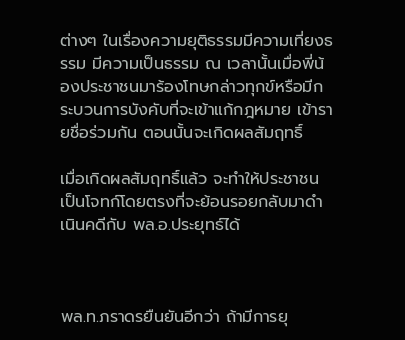ต่างๆ ในเรื่องความยุติธรรมมีความเที่ยงธรรม มีความเป็นธรรม ณ เวลานั้นเมื่อพี่น้องประชาชนมาร้องโทษกล่าวทุกข์หรือมีกระบวนการบังคับที่จะเข้าแก้กฎหมาย เข้ารายชื่อร่วมกัน ตอนนั้นจะเกิดผลสัมฤทธิ์

เมื่อเกิดผลสัมฤทธิ์แล้ว จะทำให้ประชาชนเป็นโจทก์โดยตรงที่จะย้อนรอยกลับมาดำเนินคดีกับ พล.อ.ประยุทธ์ได้



พล.ท.ภราดรยืนยันอีกว่า ถ้ามีการยุ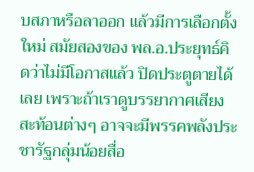บสภาหรือลาออก แล้วมีการเลือกตั้งใหม่ สมัยสองของ พล.อ.ประยุทธ์คิดว่าไม่มีโอกาสแล้ว ปิดประตูตายได้เลย เพราะถ้าเราดูบรรยากาศเสียงสะท้อนต่างๆ อาจจะมีพรรคพลังประชารัฐกลุ่มน้อยสื่อ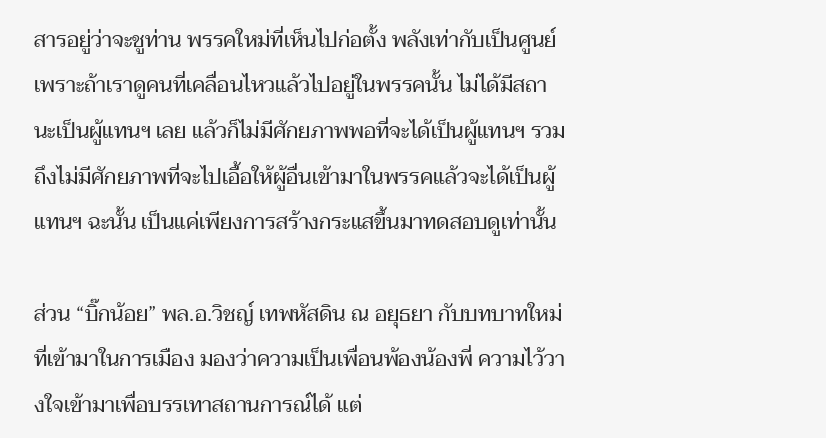สารอยู่ว่าจะชูท่าน พรรคใหม่ที่เห็นไปก่อตั้ง พลังเท่ากับเป็นศูนย์ เพราะถ้าเราดูคนที่เคลื่อนไหวแล้วไปอยู่ในพรรคนั้น ไม่ได้มีสถานะเป็นผู้แทนฯ เลย แล้วก็ไม่มีศักยภาพพอที่จะได้เป็นผู้แทนฯ รวมถึงไม่มีศักยภาพที่จะไปเอื้อให้ผู้อื่นเข้ามาในพรรคแล้วจะได้เป็นผู้แทนฯ ฉะนั้น เป็นแค่เพียงการสร้างกระแสขึ้นมาทดสอบดูเท่านั้น

ส่วน “บิ๊กน้อย” พล.อ.วิชญ์ เทพหัสดิน ณ อยุธยา กับบทบาทใหม่ที่เข้ามาในการเมือง มองว่าความเป็นเพื่อนพ้องน้องพี่ ความไว้วางใจเข้ามาเพื่อบรรเทาสถานการณ์ได้ แต่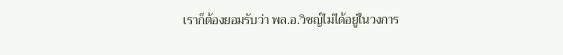เราก็ต้องยอมรับว่า พล.อ.วิชญ์ไม่ได้อยู่ในวงการ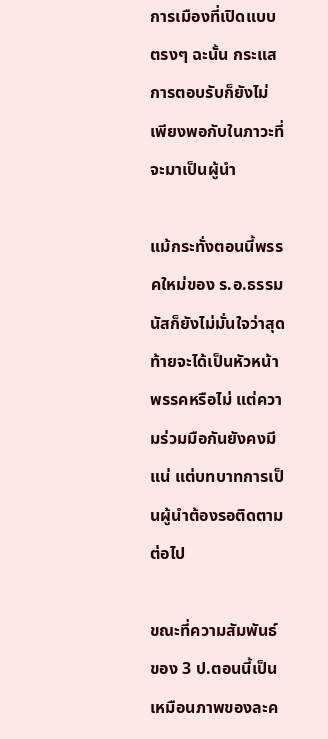การเมืองที่เปิดแบบตรงๆ ฉะนั้น กระแสการตอบรับก็ยังไม่เพียงพอกับในภาวะที่จะมาเป็นผู้นำ

แม้กระทั่งตอนนี้พรรคใหม่ของ ร.อ.ธรรมนัสก็ยังไม่มั่นใจว่าสุดท้ายจะได้เป็นหัวหน้าพรรคหรือไม่ แต่ความร่วมมือกันยังคงมีแน่ แต่บทบาทการเป็นผู้นำต้องรอติดตามต่อไป

ขณะที่ความสัมพันธ์ของ 3 ป.ตอนนี้เป็นเหมือนภาพของละค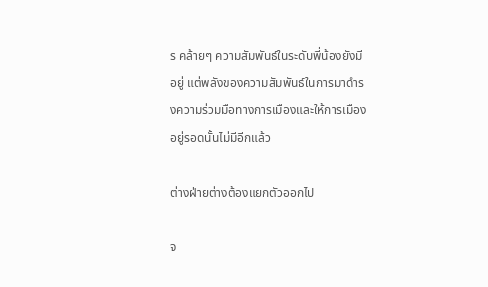ร คล้ายๆ ความสัมพันธ์ในระดับพี่น้องยังมีอยู่ แต่พลังของความสัมพันธ์ในการมาดำรงความร่วมมือทางการเมืองและให้การเมืองอยู่รอดนั้นไม่มีอีกแล้ว

ต่างฝ่ายต่างต้องแยกตัวออกไป

จ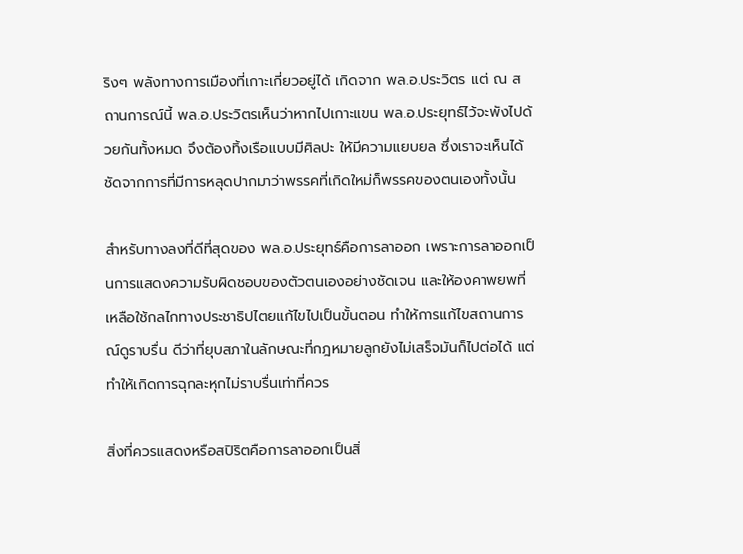ริงๆ พลังทางการเมืองที่เกาะเกี่ยวอยู่ได้ เกิดจาก พล.อ.ประวิตร แต่ ณ สถานการณ์นี้ พล.อ.ประวิตรเห็นว่าหากไปเกาะแขน พล.อ.ประยุทธ์ไว้จะพังไปด้วยกันทั้งหมด จึงต้องทิ้งเรือแบบมีศิลปะ ให้มีความแยบยล ซึ่งเราจะเห็นได้ชัดจากการที่มีการหลุดปากมาว่าพรรคที่เกิดใหม่ก็พรรคของตนเองทั้งนั้น

สำหรับทางลงที่ดีที่สุดของ พล.อ.ประยุทธ์คือการลาออก เพราะการลาออกเป็นการแสดงความรับผิดชอบของตัวตนเองอย่างชัดเจน และให้องคาพยพที่เหลือใช้กลไกทางประชาธิปไตยแก้ไขไปเป็นขั้นตอน ทำให้การแก้ไขสถานการณ์ดูราบรื่น ดีว่าที่ยุบสภาในลักษณะที่กฎหมายลูกยังไม่เสร็จมันก็ไปต่อได้ แต่ทำให้เกิดการฉุกละหุกไม่ราบรื่นเท่าที่ควร

สิ่งที่ควรแสดงหรือสปิริตคือการลาออกเป็นสิ่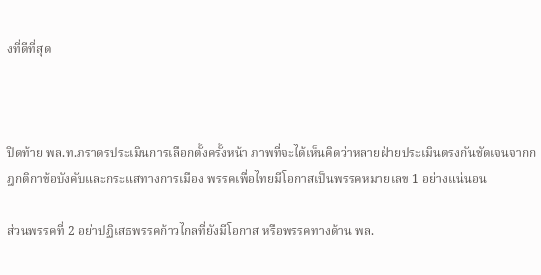งที่ดีที่สุด



ปิดท้าย พล.ท.ภราดรประเมินการเลือกตั้งครั้งหน้า ภาพที่จะได้เห็นคิดว่าหลายฝ่ายประเมินตรงกันชัดเจนจากกฎกติกาข้อบังคับและกระแสทางการเมือง พรรคเพื่อไทยมีโอกาสเป็นพรรคหมายเลข 1 อย่างแน่นอน

ส่วนพรรคที่ 2 อย่าปฏิเสธพรรคก้าวไกลที่ยังมีโอกาส หรือพรรคทางด้าน พล.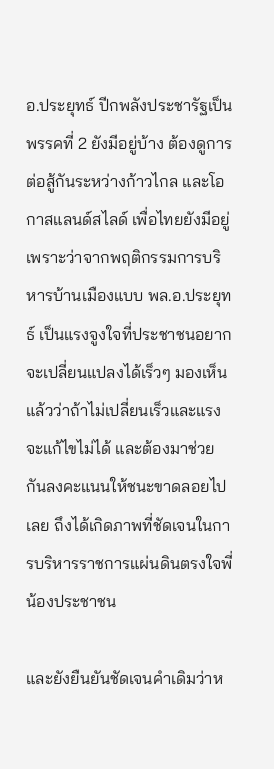อ.ประยุทธ์ ปีกพลังประชารัฐเป็นพรรคที่ 2 ยังมีอยู่บ้าง ต้องดูการต่อสู้กันระหว่างก้าวไกล และโอกาสแลนด์สไลด์ เพื่อไทยยังมีอยู่ เพราะว่าจากพฤติกรรมการบริหารบ้านเมืองแบบ พล.อ.ประยุทธ์ เป็นแรงจูงใจที่ประชาชนอยากจะเปลี่ยนแปลงได้เร็วๆ มองเห็นแล้วว่าถ้าไม่เปลี่ยนเร็วและแรงจะแก้ไขไม่ได้ และต้องมาช่วยกันลงคะแนนให้ชนะขาดลอยไปเลย ถึงได้เกิดภาพที่ชัดเจนในการบริหารราชการแผ่นดินตรงใจพี่น้องประชาชน

และยังยืนยันชัดเจนคำเดิมว่าห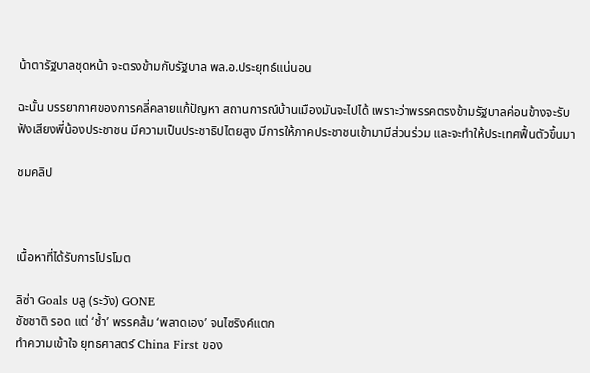น้าตารัฐบาลชุดหน้า จะตรงข้ามกับรัฐบาล พล.อ.ประยุทธ์แน่นอน

ฉะนั้น บรรยากาศของการคลี่คลายแก้ปัญหา สถานการณ์บ้านเมืองมันจะไปได้ เพราะว่าพรรคตรงข้ามรัฐบาลค่อนข้างจะรับฟังเสียงพี่น้องประชาชน มีความเป็นประชาธิปไตยสูง มีการให้ภาคประชาชนเข้ามามีส่วนร่วม และจะทำให้ประเทศฟื้นตัวขึ้นมา

ชมคลิป



เนื้อหาที่ได้รับการโปรโมต

ลิซ่า Goals บลู (ระวัง) GONE
ชัชชาติ รอด แต่ ‘ช้ำ’ พรรคส้ม ‘พลาดเอง’ จนไซริงค์แตก
ทำความเข้าใจ ยุทธศาสตร์ China First ของ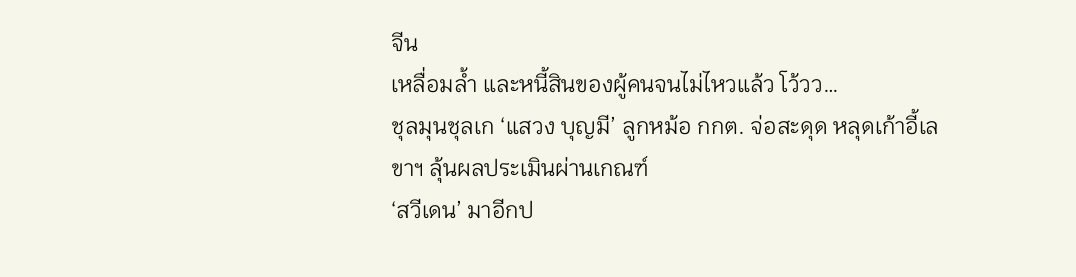จีน
เหลื่อมล้ำ และหนี้สินของผู้คนจนไม่ไหวแล้ว โว้วว…
ชุลมุนชุลเก ‘แสวง บุญมี’ ลูกหม้อ กกต. จ่อสะดุด หลุดเก้าอี้เลขาฯ ลุ้นผลประเมินผ่านเกณฑ์
‘สวีเดน’ มาอีกป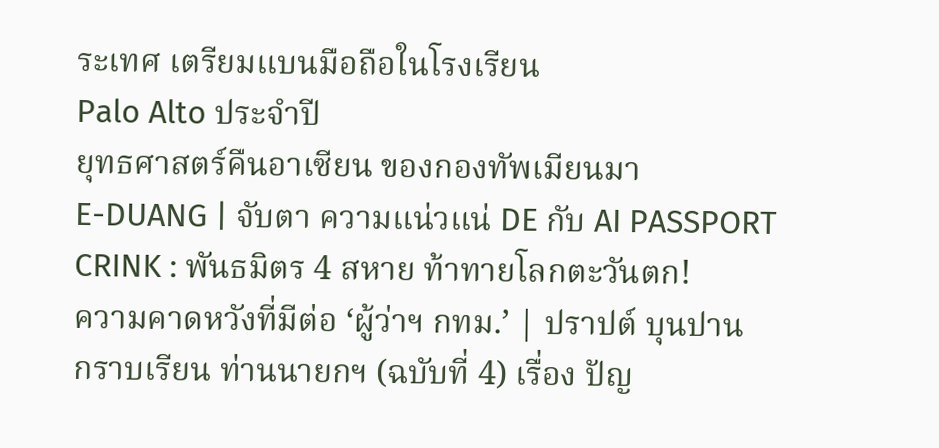ระเทศ เตรียมแบนมือถือในโรงเรียน
Palo Alto ประจำปี
ยุทธศาสตร์คืนอาเซียน ของกองทัพเมียนมา
E-DUANG | จับตา ความแน่วแน่ DE กับ AI PASSPORT
CRINK : พันธมิตร 4 สหาย ท้าทายโลกตะวันตก!
ความคาดหวังที่มีต่อ ‘ผู้ว่าฯ กทม.’ | ปราปต์ บุนปาน
กราบเรียน ท่านนายกฯ (ฉบับที่ 4) เรื่อง ปัญ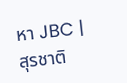หา JBC | สุรชาติ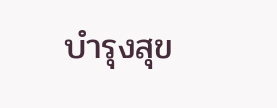บำรุงสุข